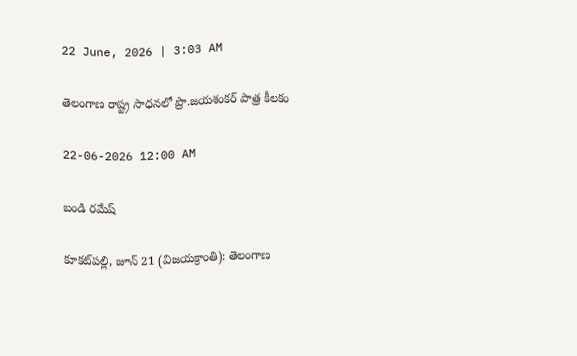22 June, 2026 | 3:03 AM

తెలంగాణ రాష్ట్ర సాధనలో ప్రొ.జయశంకర్ పాత్ర కీలకం

22-06-2026 12:00 AM

బండి రమేష్

కూకట్‌పల్లి, జూన్ 21 (విజయక్రాంతి): తెలంగాణ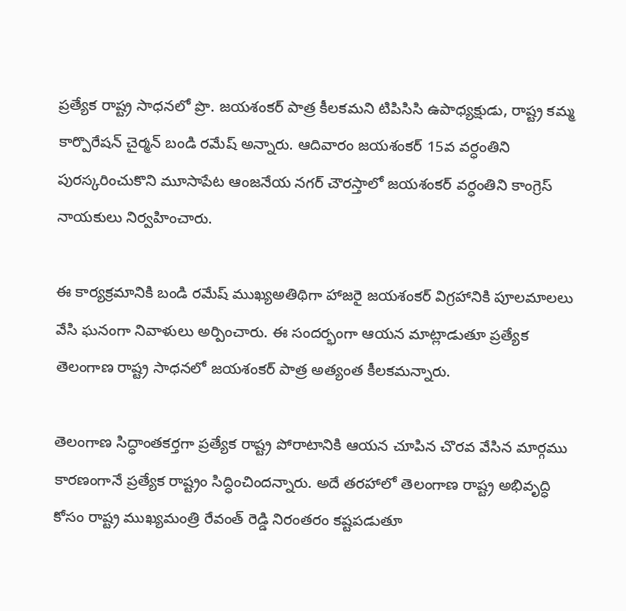ప్రత్యేక రాష్ట్ర సాధనలో ప్రొ. జయశంకర్ పాత్ర కీలకమని టిపిసిసి ఉపాధ్యక్షుడు, రాష్ట్ర కమ్మ కార్పొరేషన్ చైర్మన్ బండి రమేష్ అన్నారు. ఆదివారం జయశంకర్ 15వ వర్ధంతిని పురస్కరించుకొని మూసాపేట ఆంజనేయ నగర్ చౌరస్తాలో జయశంకర్ వర్ధంతిని కాంగ్రెస్ నాయకులు నిర్వహించారు.

ఈ కార్యక్రమానికి బండి రమేష్ ముఖ్యఅతిథిగా హాజరై జయశంకర్ విగ్రహానికి పూలమాలలు వేసి ఘనంగా నివాళులు అర్పించారు. ఈ సందర్భంగా ఆయన మాట్లాడుతూ ప్రత్యేక తెలంగాణ రాష్ట్ర సాధనలో జయశంకర్ పాత్ర అత్యంత కీలకమన్నారు.

తెలంగాణ సిద్ధాంతకర్తగా ప్రత్యేక రాష్ట్ర పోరాటానికి ఆయన చూపిన చొరవ వేసిన మార్గము కారణంగానే ప్రత్యేక రాష్ట్రం సిద్ధించిందన్నారు. అదే తరహాలో తెలంగాణ రాష్ట్ర అభివృద్ధి కోసం రాష్ట్ర ముఖ్యమంత్రి రేవంత్ రెడ్డి నిరంతరం కష్టపడుతూ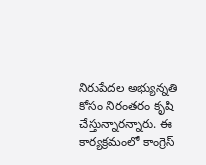నిరుపేదల అభ్యున్నతి కోసం నిరంతరం కృషి చేస్తున్నారన్నారు. ఈ కార్యక్రమంలో కాంగ్రెస్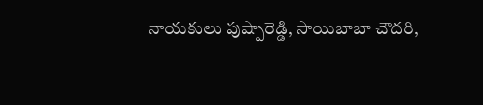నాయకులు పుష్పారెడ్డి, సాయిబాబా చౌదరి,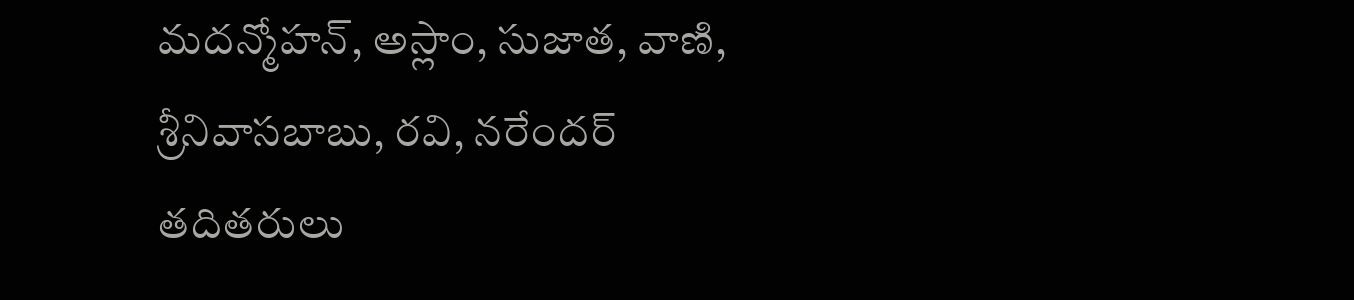మదన్మోహన్, అస్లాం, సుజాత, వాణి, శ్రీనివాసబాబు, రవి, నరేందర్ తదితరులు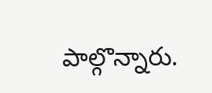పాల్గొన్నారు.